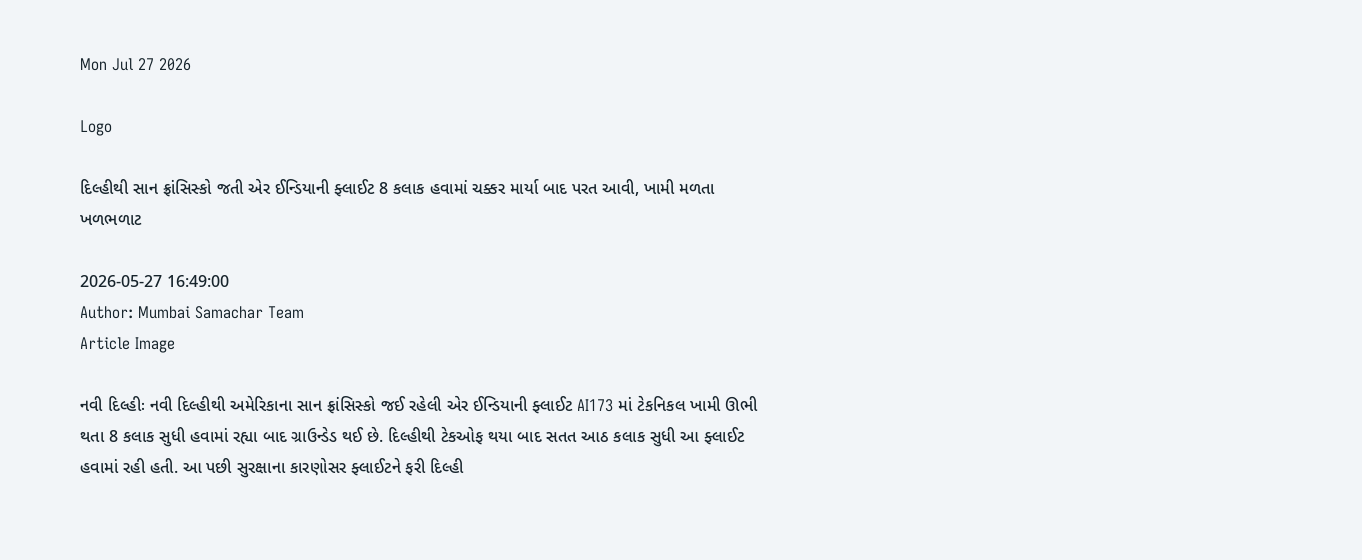Mon Jul 27 2026

Logo

દિલ્હીથી સાન ફ્રાંસિસ્કો જતી એર ઈન્ડિયાની ફ્લાઈટ 8 કલાક હવામાં ચક્કર માર્યા બાદ પરત આવી, ખામી મળતા ખળભળાટ

2026-05-27 16:49:00
Author: Mumbai Samachar Team
Article Image

નવી દિલ્હીઃ નવી દિલ્હીથી અમેરિકાના સાન ફ્રાંસિસ્કો જઈ રહેલી એર ઈન્ડિયાની ફ્લાઈટ AI173 માં ટેકનિકલ ખામી ઊભી થતા 8 કલાક સુધી હવામાં રહ્યા બાદ ગ્રાઉન્ડેડ થઈ છે. દિલ્હીથી ટેકઓફ થયા બાદ સતત આઠ કલાક સુધી આ ફ્લાઈટ હવામાં રહી હતી. આ પછી સુરક્ષાના કારણોસર ફ્લાઈટને ફરી દિલ્હી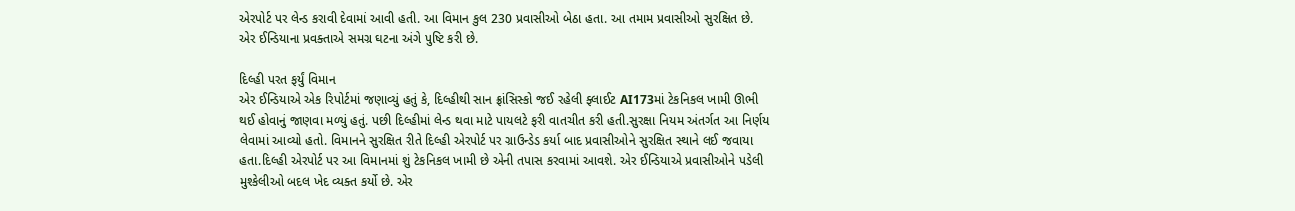એરપોર્ટ પર લેન્ડ કરાવી દેવામાં આવી હતી. આ વિમાન કુલ 230 પ્રવાસીઓ બેઠા હતા. આ તમામ પ્રવાસીઓ સુરક્ષિત છે. એર ઈન્ડિયાના પ્રવક્તાએ સમગ્ર ઘટના અંગે પુષ્ટિ કરી છે.

દિલ્હી પરત ફર્યું વિમાન
એર ઈન્ડિયાએ એક રિપોર્ટમાં જણાવ્યું હતું કે, દિલ્હીથી સાન ફ્રાંસિસ્કો જઈ રહેલી ફ્લાઈટ AI173માં ટેકનિકલ ખામી ઊભી થઈ હોવાનું જાણવા મળ્યું હતું. પછી દિલ્હીમાં લેન્ડ થવા માટે પાયલટે ફરી વાતચીત કરી હતી.સુરક્ષા નિયમ અંતર્ગત આ નિર્ણય લેવામાં આવ્યો હતો. વિમાનને સુરક્ષિત રીતે દિલ્હી એરપોર્ટ પર ગ્રાઉન્ડેડ કર્યા બાદ પ્રવાસીઓને સુરક્ષિત સ્થાને લઈ જવાયા હતા.દિલ્હી એરપોર્ટ પર આ વિમાનમાં શું ટેકનિકલ ખામી છે એની તપાસ કરવામાં આવશે. એર ઈન્ડિયાએ પ્રવાસીઓને પડેલી મુશ્કેલીઓ બદલ ખેદ વ્યક્ત કર્યો છે. એર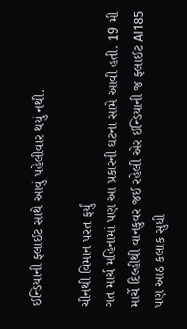ઈન્ડિયાની ફ્લાઈટ સાથે આવું પહેલીવાર થયું નથી.

ચીનથી વિમાન પરત ફર્યું
ગત માર્ચ મહિનામાં પણ આ પ્રકારની ઘટના સામે આવી હતી. 19 મી માર્ચે દિલ્હીથી વાનકુવર જઈ રહેલી એર ઈન્ડિયાની જ ફ્લાઈટ AI185 પણ આઠ કલાક સુધી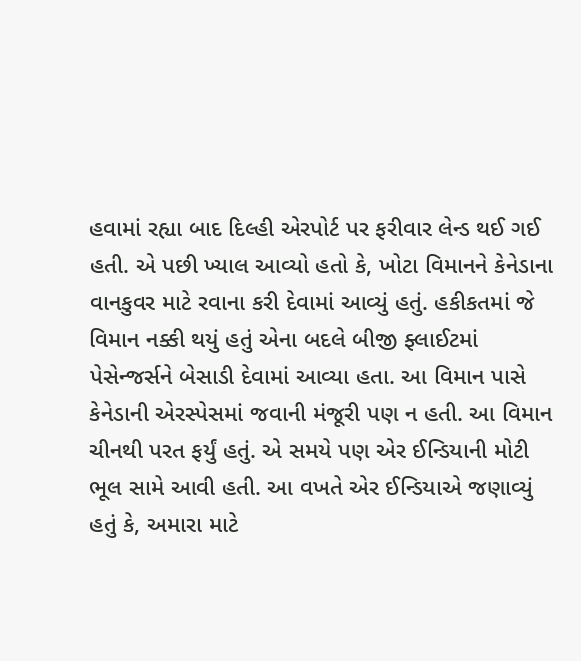હવામાં રહ્યા બાદ દિલ્હી એરપોર્ટ પર ફરીવાર લેન્ડ થઈ ગઈ હતી. એ પછી ખ્યાલ આવ્યો હતો કે, ખોટા વિમાનને કેનેડાના વાનકુવર માટે રવાના કરી દેવામાં આવ્યું હતું. હકીકતમાં જે વિમાન નક્કી થયું હતું એના બદલે બીજી ફ્લાઈટમાં પેસેન્જર્સને બેસાડી દેવામાં આવ્યા હતા. આ વિમાન પાસે કેનેડાની એરસ્પેસમાં જવાની મંજૂરી પણ ન હતી. આ વિમાન ચીનથી પરત ફર્યું હતું. એ સમયે પણ એર ઈન્ડિયાની મોટી ભૂલ સામે આવી હતી. આ વખતે એર ઈન્ડિયાએ જણાવ્યું હતું કે, અમારા માટે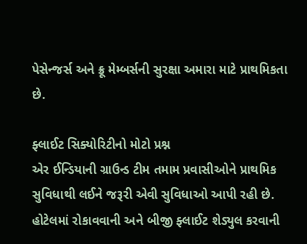પેસેન્જર્સ અને ક્રૂ મેમ્બર્સની સુરક્ષા અમારા માટે પ્રાથમિકતા છે.

ફ્લાઈટ સિક્યોરિટીનો મોટો પ્રશ્ન
એર ઈન્ડિયાની ગ્રાઉન્ડ ટીમ તમામ પ્રવાસીઓને પ્રાથમિક સુવિધાથી લઈને જરૂરી એવી સુવિધાઓ આપી રહી છે. હોટેલમાં રોકાવવાની અને બીજી ફ્લાઈટ શેડ્યુલ કરવાની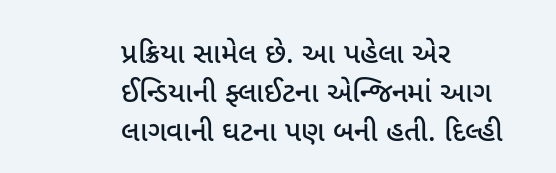પ્રક્રિયા સામેલ છે. આ પહેલા એર ઈન્ડિયાની ફ્લાઈટના એન્જિનમાં આગ લાગવાની ઘટના પણ બની હતી. દિલ્હી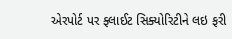એરપોર્ટ પર ફ્લાઈટ સિક્યોરિટીને લઇ ફરી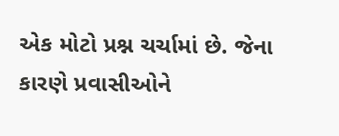એક મોટો પ્રશ્ન ચર્ચામાં છે. જેના કારણે પ્રવાસીઓને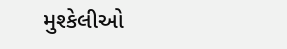મુશ્કેલીઓ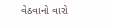વેઠવાનો વારો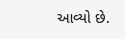આવ્યો છે.